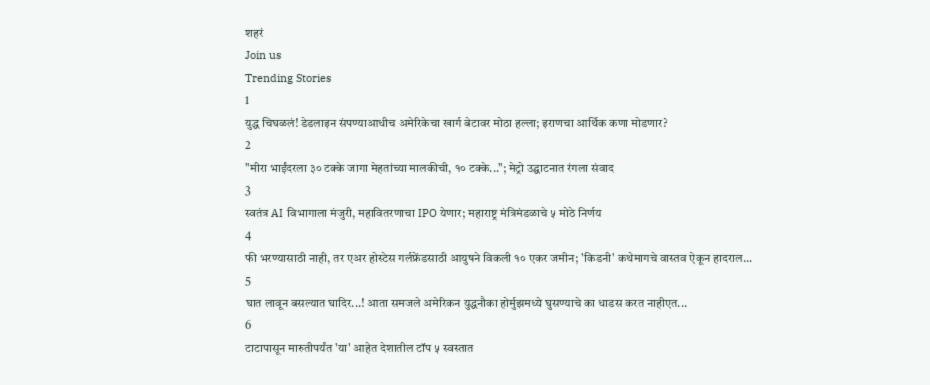शहरं
Join us
Trending Stories
1
युद्ध चिघळलं! डेडलाइन संपण्याआधीच अमेरिकेचा खार्ग बेटावर मोठा हल्ला; इराणचा आर्थिक कणा मोडणार?
2
"मीरा भाईंदरला ३० टक्के जागा मेहतांच्या मालकीची, १० टक्के..."; मेट्रो उद्घाटनात रंगला संवाद
3
स्वतंत्र AI विभागाला मंजुरी, महावितरणाचा IPO येणार; महाराष्ट्र मंत्रिमंडळाचे ५ मोठे निर्णय
4
फी भरण्यासाठी नाही, तर एअर होस्टेस गर्लफ्रेंडसाठी आयुषने विकली १० एकर जमीन; 'किडनी' कथेमागचे वास्तव ऐकून हादराल...
5
घात लावून बसल्यात घादिर...! आता समजले अमेरिकन युद्धनौका होर्मुझमध्ये घुसण्याचे का धाडस करत नाहीएत...
6
टाटापासून मारुतीपर्यंत 'या' आहेत देशातील टॉप ५ स्वस्तात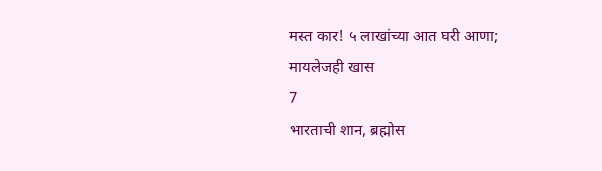मस्त कार! ५ लाखांच्या आत घरी आणा; मायलेजही खास
7
भारताची शान, ब्रह्मोस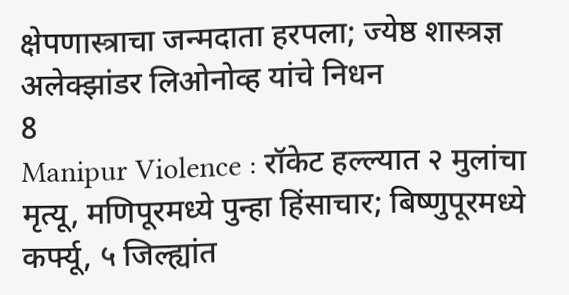क्षेपणास्त्राचा जन्मदाता हरपला; ज्येष्ठ शास्त्रज्ञ अलेक्झांडर लिओनोव्ह यांचे निधन
8
Manipur Violence : रॉकेट हल्ल्यात २ मुलांचा मृत्यू, मणिपूरमध्ये पुन्हा हिंसाचार; बिष्णुपूरमध्ये कर्फ्यू, ५ जिल्ह्यांत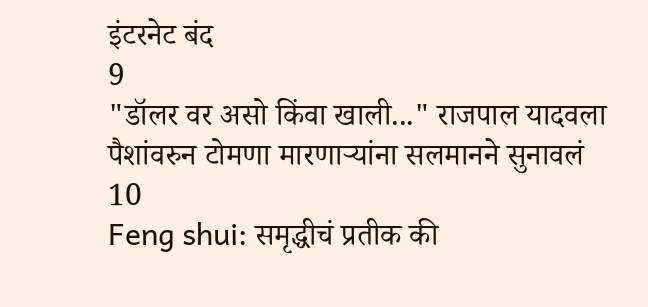इंटरनेट बंद
9
"डॉलर वर असो किंवा खाली..." राजपाल यादवला पैशांवरुन टोमणा मारणाऱ्यांना सलमानने सुनावलं
10
Feng shui: समृद्धीचं प्रतीक की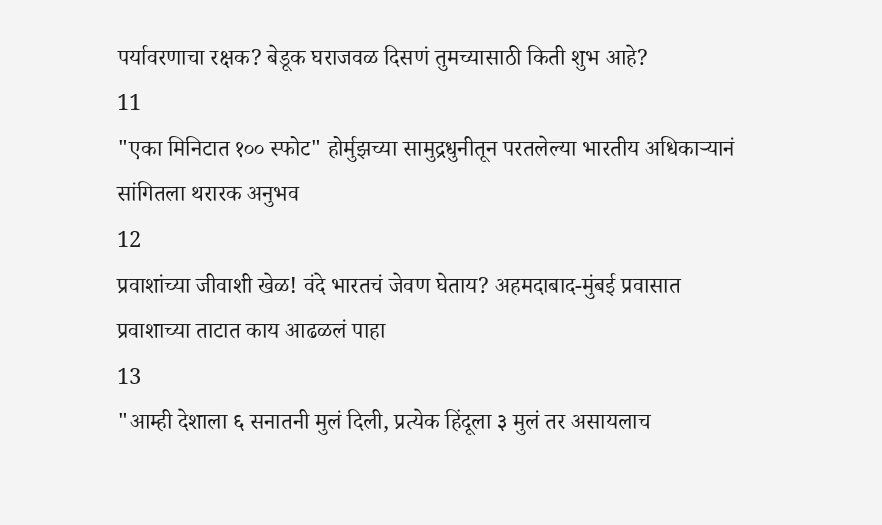पर्यावरणाचा रक्षक? बेडूक घराजवळ दिसणं तुमच्यासाठी किती शुभ आहे?
11
"एका मिनिटात १०० स्फोट" होर्मुझच्या सामुद्रधुनीतून परतलेल्या भारतीय अधिकाऱ्यानं सांगितला थरारक अनुभव
12
प्रवाशांच्या जीवाशी खेळ! वंदे भारतचं जेवण घेताय? अहमदाबाद-मुंबई प्रवासात प्रवाशाच्या ताटात काय आढळलं पाहा
13
"आम्ही देशाला ६ सनातनी मुलं दिली, प्रत्येक हिंदूला ३ मुलं तर असायलाच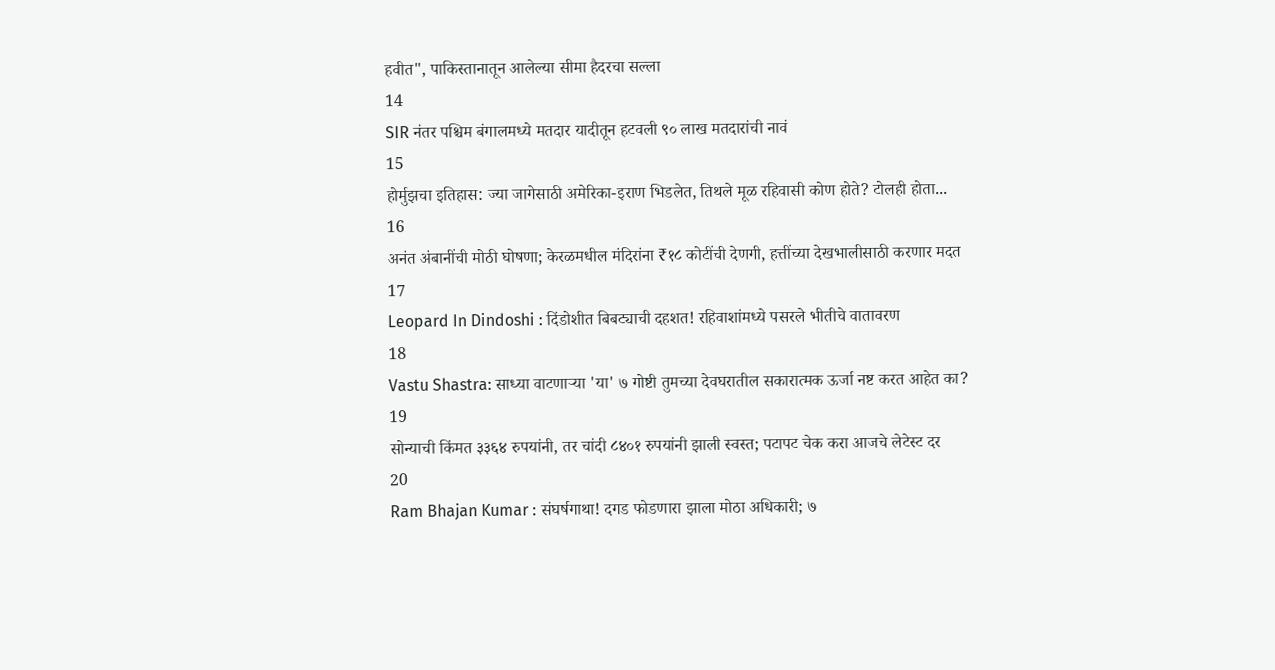हवीत", पाकिस्तानातून आलेल्या सीमा हैदरचा सल्ला
14
SIR नंतर पश्चिम बंगालमध्ये मतदार यादीतून हटवली ९० लाख मतदारांची नावं
15
होर्मुझचा इतिहास: ज्या जागेसाठी अमेरिका-इराण भिडलेत, तिथले मूळ रहिवासी कोण होते? टोलही होता...
16
अनंत अंबानींची मोठी घोषणा; केरळमधील मंदिरांना ₹१८ कोटींची देणगी, हत्तींच्या देखभालीसाठी करणार मदत
17
Leopard In Dindoshi : दिंडोशीत बिबट्याची दहशत! रहिवाशांमध्ये पसरले भीतीचे वातावरण
18
Vastu Shastra: साध्या वाटणाऱ्या 'या' ७ गोष्टी तुमच्या देवघरातील सकारात्मक ऊर्जा नष्ट करत आहेत का?
19
सोन्याची किंमत ३३६४ रुपयांनी, तर चांदी ८४०१ रुपयांनी झाली स्वस्त; पटापट चेक करा आजचे लेटेस्ट दर
20
Ram Bhajan Kumar : संघर्षगाथा! दगड फोडणारा झाला मोठा अधिकारी; ७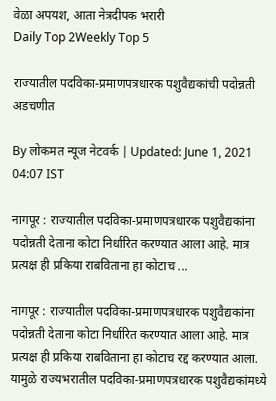वेळा अपयश, आता नेत्रदीपक भरारी
Daily Top 2Weekly Top 5

राज्यातील पदविका-प्रमाणपत्रधारक पशुवैद्यकांची पदोन्नती अडचणीत

By लोकमत न्यूज नेटवर्क | Updated: June 1, 2021 04:07 IST

नागपूर : राज्यातील पदविका-प्रमाणपत्रधारक पशुवैद्यकांना पदोन्नती देताना कोटा निर्धारित करण्यात आला आहे. मात्र प्रत्यक्ष ही प्रकिया राबविताना हा कोटाच ...

नागपूर : राज्यातील पदविका-प्रमाणपत्रधारक पशुवैद्यकांना पदोन्नती देताना कोटा निर्धारित करण्यात आला आहे. मात्र प्रत्यक्ष ही प्रकिया राबविताना हा कोटाच रद्द करण्यात आला. यामुळे राज्यभरातील पदविका-प्रमाणपत्रधारक पशुवैद्यकांमध्ये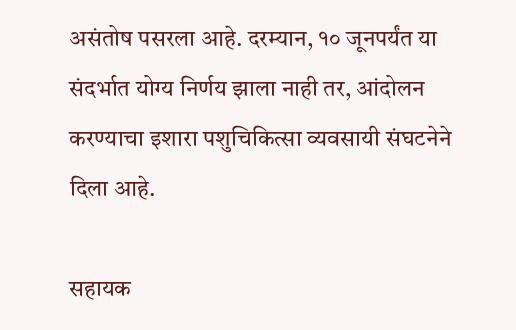असंतोष पसरला आहे. दरम्यान, १० जूनपर्यंत या संदर्भात योग्य निर्णय झाला नाही तर, आंदोलन करण्याचा इशारा पशुचिकित्सा व्यवसायी संघटनेने दिला आहे.

सहायक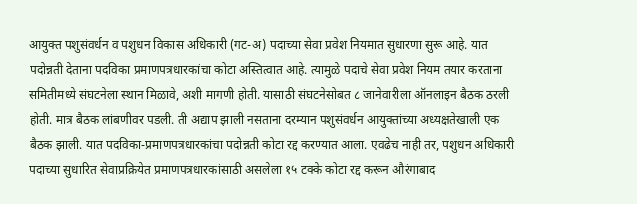आयुक्त पशुसंवर्धन व पशुधन विकास अधिकारी (गट-अ) पदाच्या सेवा प्रवेश नियमात सुधारणा सुरू आहे. यात पदोन्नती देताना पदविका प्रमाणपत्रधारकांचा कोटा अस्तित्वात आहे. त्यामुळे पदाचे सेवा प्रवेश नियम तयार करताना समितीमध्ये संघटनेला स्थान मिळावे, अशी मागणी होती. यासाठी संघटनेसोबत ८ जानेवारीला ऑनलाइन बैठक ठरली होती. मात्र बैठक लांबणीवर पडली. ती अद्याप झाली नसताना दरम्यान पशुसंवर्धन आयुक्तांच्या अध्यक्षतेखाली एक बैठक झाली. यात पदविका-प्रमाणपत्रधारकांचा पदोन्नती कोटा रद्द करण्यात आला. एवढेच नाही तर, पशुधन अधिकारी पदाच्या सुधारित सेवाप्रक्रियेत प्रमाणपत्रधारकांसाठी असलेला १५ टक्के कोटा रद्द करून औरंगाबाद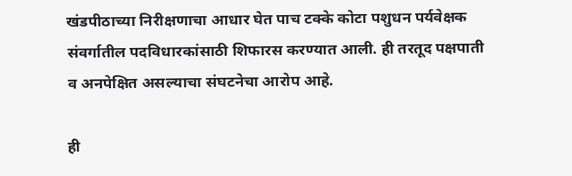खंडपीठाच्या निरीक्षणाचा आधार घेत पाच टक्के कोटा पशुधन पर्यवेक्षक संवर्गातील पदविधारकांसाठी शिफारस करण्यात आली. ही तरतूद पक्षपाती व अनपेक्षित असल्याचा संघटनेचा आरोप आहे.

ही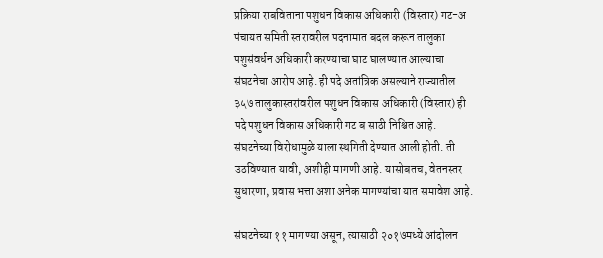प्रक्रिया राबविताना पशुधन विकास अधिकारी (विस्तार) गट-अ पंचायत समिती स्तरावरील पदनामात बदल करून तालुका पशुसंवर्धन अधिकारी करण्याचा घाट घालण्यात आल्याचा संघटनेचा आरोप आहे. ही पदे अतांत्रिक असल्याने राज्यातील ३५७ तालुकास्तरांवरील पशुधन विकास अधिकारी (विस्तार) ही पदे पशुधन विकास अधिकारी गट ब साठी निश्चित आहे. संघटनेच्या विरोधामुळे याला स्थगिती देण्यात आली होती. ती उठविण्यात यावी, अशीही मागणी आहे. यासोबतच, वेतनस्तर सुधारणा, प्रवास भत्ता अशा अनेक मागण्यांचा यात समावेश आहे.

संघटनेच्या ११ मागण्या असून, त्यासाठी २०१७मध्ये आंदोलन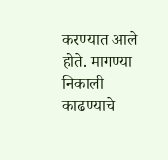करण्यात आले होते. मागण्या निकाली काढण्याचे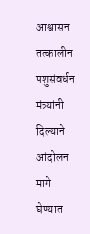आश्वासन तत्कालीन पशुसंवर्धन मंत्र्यांनी दिल्याने आंदोलन मागे घेण्यात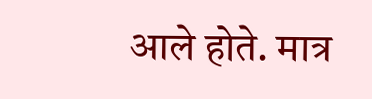आले होते. मात्र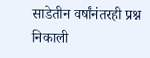साडेतीन वर्षांनंतरही प्रश्न निकाली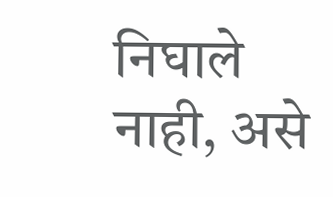निघाले नाही, असे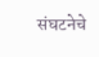संघटनेचे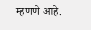म्हणणे आहे.